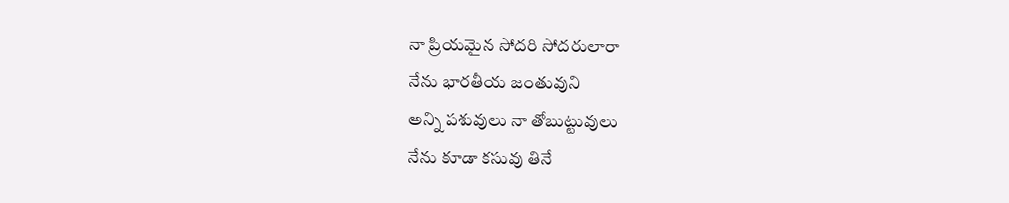నా ప్రియమైన సోదరి సోదరులారా
నేను భారతీయ జంతువుని
అన్ని పశువులు నా తోబుట్టువులు
నేను కూడా కసువు తినే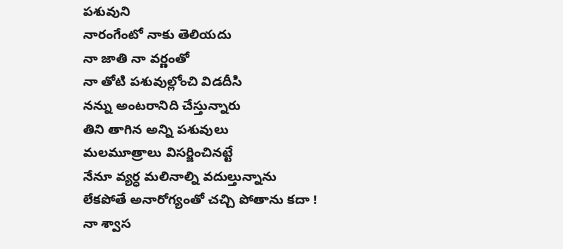పశువుని
నారంగేంటో నాకు తెలియదు
నా జాతి నా వర్ణంతో
నా తోటి పశువుల్లోంచి విడదీసి
నన్ను అంటరానిది చేస్తున్నారు
తిని తాగిన అన్ని పశువులు
మలమూత్రాలు విసర్జించినట్టే
నేనూ వ్యర్ధ మలినాల్ని వదుల్తున్నాను
లేకపోతే అనారోగ్యంతో చచ్చి పోతాను కదా !
నా శ్వాస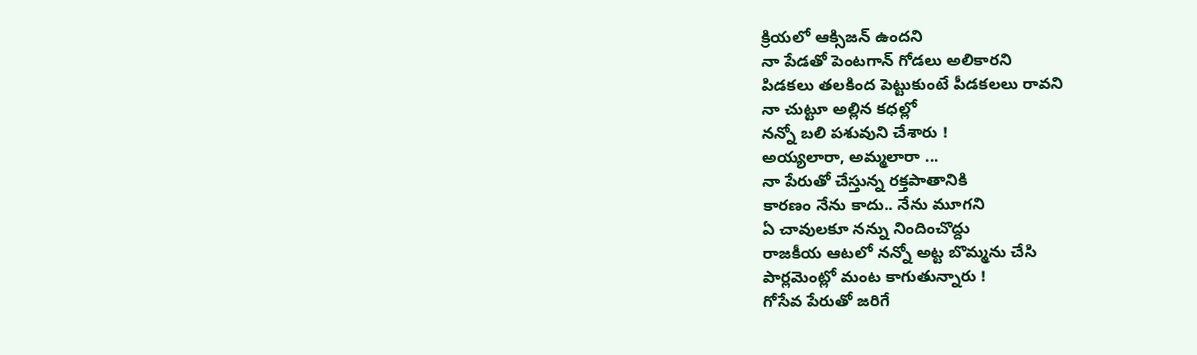క్రియలో ఆక్సిజన్ ఉందని
నా పేడతో పెంటగాన్ గోడలు అలికారని
పిడకలు తలకింద పెట్టుకుంటే పీడకలలు రావని
నా చుట్టూ అల్లిన కధల్లో
నన్నో బలి పశువుని చేశారు !
అయ్యలారా, అమ్మలారా ...
నా పేరుతో చేస్తున్న రక్తపాతానికి
కారణం నేను కాదు.. నేను మూగని
ఏ చావులకూ నన్ను నిందించొద్దు
రాజకీయ ఆటలో నన్నో అట్ట బొమ్మను చేసి
పార్లమెంట్లో మంట కాగుతున్నారు !
గోసేవ పేరుతో జరిగే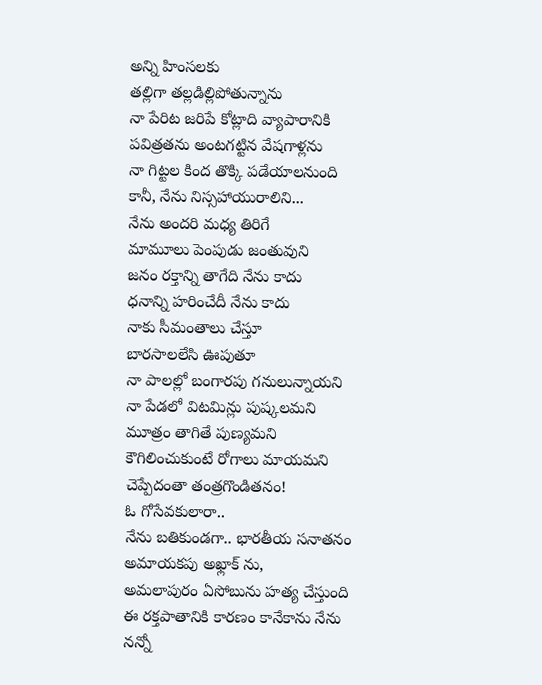అన్ని హింసలకు
తల్లిగా తల్లడిల్లిపోతున్నాను
నా పేరిట జరిపే కోట్లాది వ్యాపారానికి
పవిత్రతను అంటగట్టిన వేషగాళ్లను
నా గిట్టల కింద తొక్కి పడేయాలనుంది
కానీ, నేను నిస్సహాయురాలిని...
నేను అందరి మధ్య తిరిగే
మామూలు పెంపుడు జంతువుని
జనం రక్తాన్ని తాగేది నేను కాదు
ధనాన్ని హరించేదీ నేను కాదు
నాకు సీమంతాలు చేస్తూ
బారసాలలేసి ఊపుతూ
నా పాలల్లో బంగారపు గనులున్నాయని
నా పేడలో విటమిన్లు పుష్కలమని
మూత్రం తాగితే పుణ్యమని
కౌగిలించుకుంటే రోగాలు మాయమని
చెప్పేదంతా తంత్రగొండితనం!
ఓ గోసేవకులారా..
నేను బతికుండగా.. భారతీయ సనాతనం
అమాయకపు అఖ్లాక్ ను,
అమలాపురం ఏసోబును హత్య చేస్తుంది
ఈ రక్తపాతానికి కారణం కానేకాను నేను
నన్నో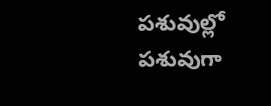పశువుల్లో పశువుగా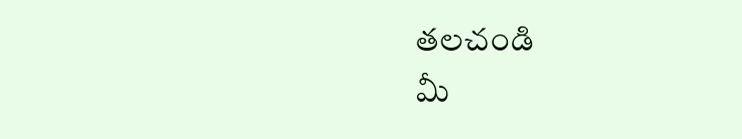తలచండి
మీ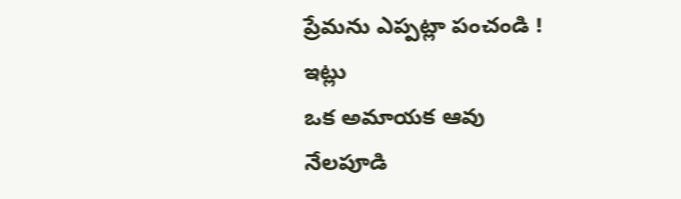ప్రేమను ఎప్పట్లా పంచండి !
ఇట్లు
ఒక అమాయక ఆవు
నేలపూడి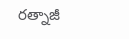రత్నాజీ